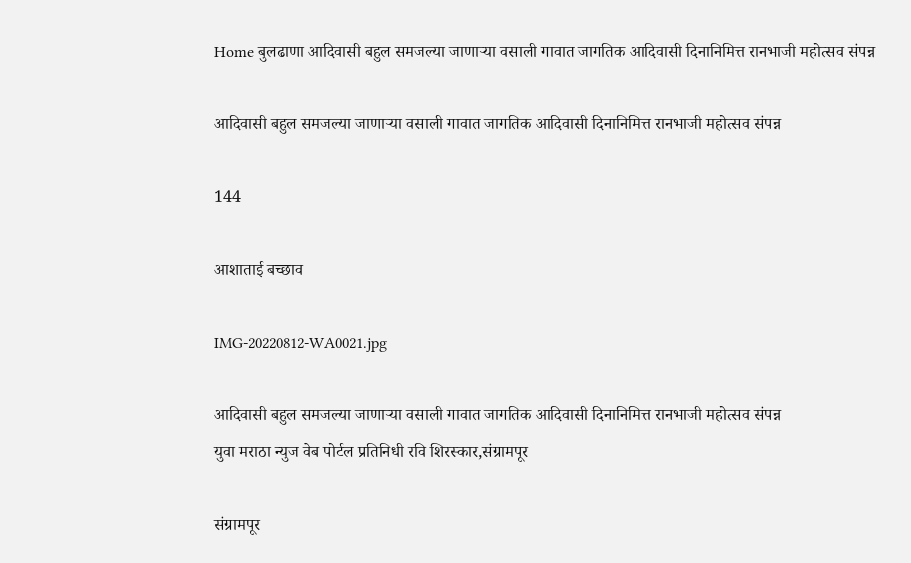Home बुलढाणा आदिवासी बहुल समजल्या जाणाऱ्या वसाली गावात जागतिक आदिवासी दिनानिमित्त रानभाजी महोत्सव संपन्न

आदिवासी बहुल समजल्या जाणाऱ्या वसाली गावात जागतिक आदिवासी दिनानिमित्त रानभाजी महोत्सव संपन्न

144

आशाताई बच्छाव

IMG-20220812-WA0021.jpg

आदिवासी बहुल समजल्या जाणाऱ्या वसाली गावात जागतिक आदिवासी दिनानिमित्त रानभाजी महोत्सव संपन्न
युवा मराठा न्युज वेब पोर्टल प्रतिनिधी रवि शिरस्कार,संग्रामपूर

संग्रामपूर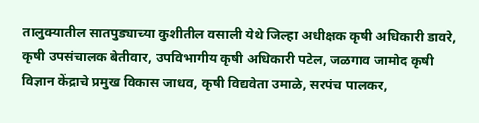तालुक्यातील सातपुड्याच्या कुशीतील वसाली येथे जिल्हा अधीक्षक कृषी अधिकारी डावरे, कृषी उपसंचालक बेतीवार, उपविभागीय कृषी अधिकारी पटेल, जळगाव जामोद कृषी विज्ञान केंद्राचे प्रमुख विकास जाधव, कृषी विद्यवेता उमाळे, सरपंच पालकर,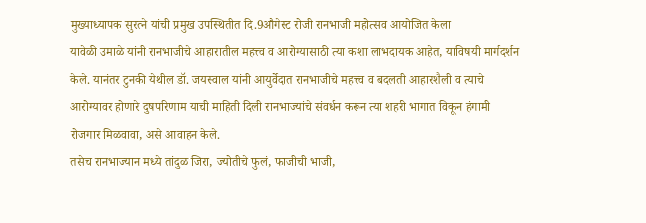मुख्याध्यापक सुरत्ने यांची प्रमुख उपस्थितीत दि.9औगेस्ट रोजी रानभाजी महोत्सव आयोजित केला
यावेळी उमाळे यांनी रानभाजीचे आहारातील महत्त्व व आरोग्यासाठी त्या कशा लाभदायक आहेत, याविषयी मार्गदर्शन केले. यानंतर टुनकी येथील डॉ. जयस्वाल यांनी आयुर्वेदात रानभाजीचे महत्त्व व बदलती आहारशैली व त्याचे आरोग्यावर होणारे दुषपरिणाम याची माहिती दिली रानभाज्यांचे संवर्धन करून त्या शहरी भागात विकून हंगामी रोजगार मिळवावा, असे आवाहन केले.
तसेच रानभाज्यान मध्ये तांदुळ जिरा, ज्योतीचे फुलं, फाजीची भाजी,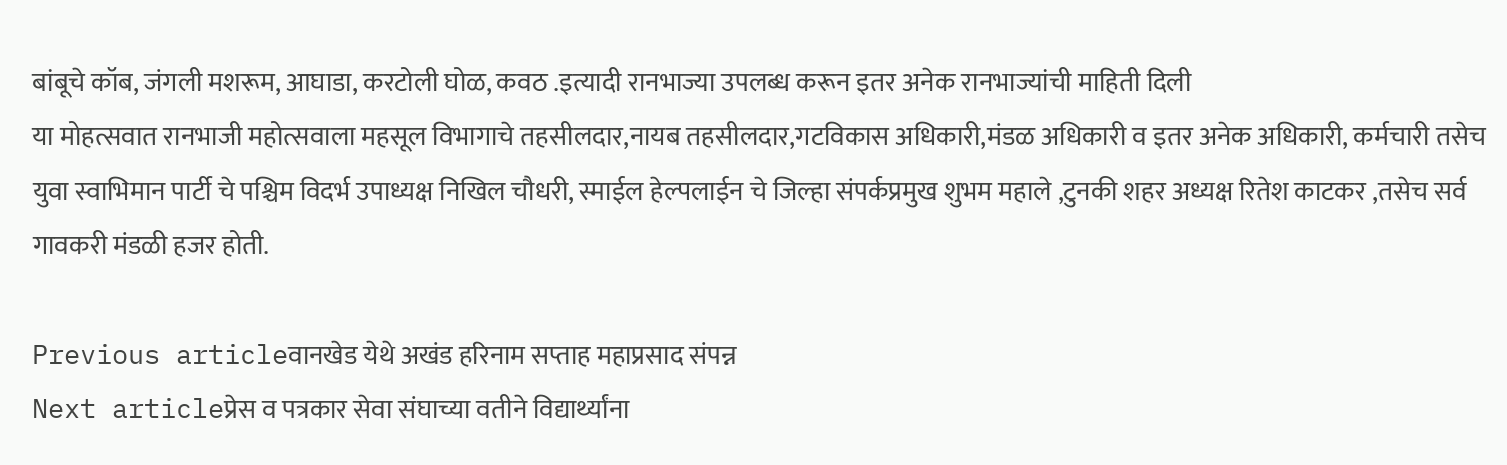बांबूचे कॉब, जंगली मशरूम, आघाडा, करटोली घोळ, कवठ .इत्यादी रानभाज्या उपलब्ध करून इतर अनेक रानभाज्यांची माहिती दिली
या मोहत्सवात रानभाजी महोत्सवाला महसूल विभागाचे तहसीलदार,नायब तहसीलदार,गटविकास अधिकारी,मंडळ अधिकारी व इतर अनेक अधिकारी, कर्मचारी तसेच युवा स्वाभिमान पार्टी चे पश्चिम विदर्भ उपाध्यक्ष निखिल चौधरी, स्माईल हेल्पलाईन चे जिल्हा संपर्कप्रमुख शुभम महाले ,टुनकी शहर अध्यक्ष रितेश काटकर ,तसेच सर्व गावकरी मंडळी हजर होती.

Previous articleवानखेड येथे अखंड हरिनाम सप्ताह महाप्रसाद संपन्न
Next articleप्रेस व पत्रकार सेवा संघाच्या वतीने विद्यार्थ्यांना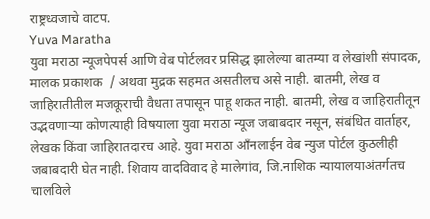राष्ट्रध्वजाचे वाटप.
Yuva Maratha
युवा मराठा न्यूजपेपर्स आणि वेब पोर्टलवर प्रसिद्ध झालेल्या बातम्या व लेखांशी संपादक, मालक प्रकाशक  / अथवा मुद्रक सहमत असतीलच असे नाही. बातमी, लेख व जाहिरातीतील मजकूराची वैधता तपासून पाहू शकत नाही. बातमी, लेख व जाहिरातीतून उद्भवणाऱ्या कोणत्याही विषयाला युवा मराठा न्यूज जबाबदार नसून, संबंधित वार्ताहर, लेखक किंवा जाहिरातदारच आहे. युवा मराठा आँनलाईन वेब न्युज पोर्टल कुठलीही जबाबदारी घेत नाही. शिवाय वादविवाद हे मालेगांव, जि.नाशिक न्यायालयाअंतर्गतच चालविले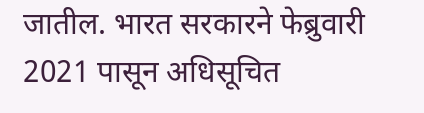जातील. भारत सरकारने फेब्रुवारी 2021 पासून अधिसूचित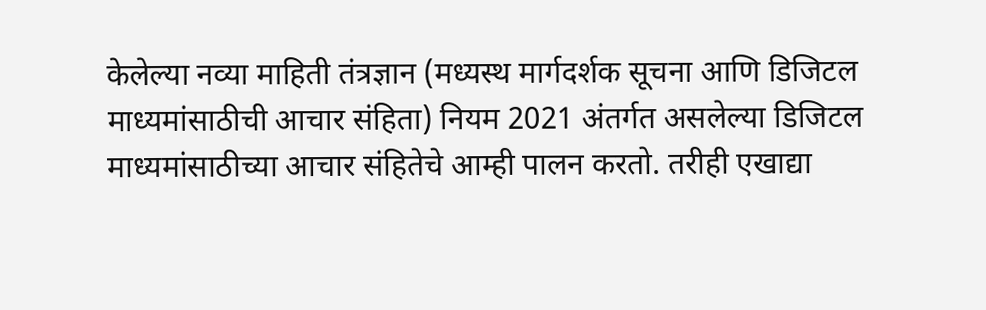केलेल्या नव्या माहिती तंत्रज्ञान (मध्यस्थ मार्गदर्शक सूचना आणि डिजिटल माध्यमांसाठीची आचार संहिता) नियम 2021 अंतर्गत असलेल्या डिजिटल माध्यमांसाठीच्या आचार संहितेचे आम्ही पालन करतो. तरीही एखाद्या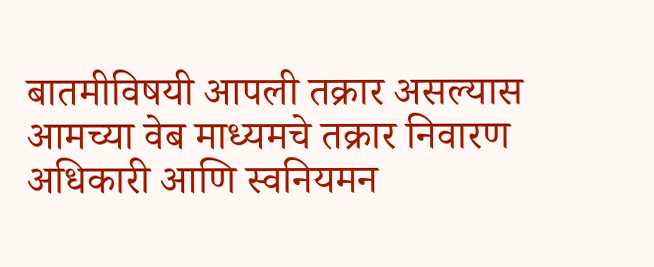बातमीविषयी आपली तक्रार असल्यास आमच्या वेब माध्यमचे तक्रार निवारण अधिकारी आणि स्वनियमन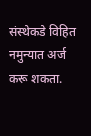संस्थेकडे विहित नमुन्यात अर्ज करू शकता.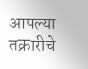आपल्या तक्रारीचे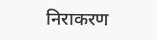निराकरण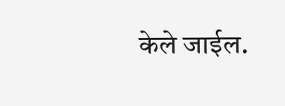केले जाईल.